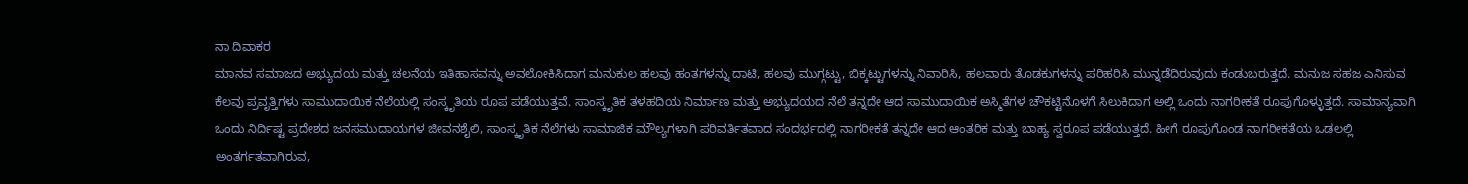ನಾ ದಿವಾಕರ
ಮಾನವ ಸಮಾಜದ ಅಭ್ಯುದಯ ಮತ್ತು ಚಲನೆಯ ಇತಿಹಾಸವನ್ನು ಅವಲೋಕಿಸಿದಾಗ ಮನುಕುಲ ಹಲವು ಹಂತಗಳನ್ನು ದಾಟಿ, ಹಲವು ಮುಗ್ಗಟ್ಟು, ಬಿಕ್ಕಟ್ಟುಗಳನ್ನು ನಿವಾರಿಸಿ, ಹಲವಾರು ತೊಡಕುಗಳನ್ನು ಪರಿಹರಿಸಿ ಮುನ್ನಡೆದಿರುವುದು ಕಂಡುಬರುತ್ತದೆ. ಮನುಜ ಸಹಜ ಎನಿಸುವ ಕೆಲವು ಪ್ರವೃತ್ತಿಗಳು ಸಾಮುದಾಯಿಕ ನೆಲೆಯಲ್ಲಿ ಸಂಸ್ಕೃತಿಯ ರೂಪ ಪಡೆಯುತ್ತವೆ. ಸಾಂಸ್ಕೃತಿಕ ತಳಹದಿಯ ನಿರ್ಮಾಣ ಮತ್ತು ಅಭ್ಯುದಯದ ನೆಲೆ ತನ್ನದೇ ಆದ ಸಾಮುದಾಯಿಕ ಅಸ್ಮಿತೆಗಳ ಚೌಕಟ್ಟಿನೊಳಗೆ ಸಿಲುಕಿದಾಗ ಅಲ್ಲಿ ಒಂದು ನಾಗರೀಕತೆ ರೂಪುಗೊಳ್ಳುತ್ತದೆ. ಸಾಮಾನ್ಯವಾಗಿ ಒಂದು ನಿರ್ದಿಷ್ಟ ಪ್ರದೇಶದ ಜನಸಮುದಾಯಗಳ ಜೀವನಶೈಲಿ, ಸಾಂಸ್ಕೃತಿಕ ನೆಲೆಗಳು ಸಾಮಾಜಿಕ ಮೌಲ್ಯಗಳಾಗಿ ಪರಿವರ್ತಿತವಾದ ಸಂದರ್ಭದಲ್ಲಿ ನಾಗರೀಕತೆ ತನ್ನದೇ ಆದ ಆಂತರಿಕ ಮತ್ತು ಬಾಹ್ಯ ಸ್ವರೂಪ ಪಡೆಯುತ್ತದೆ. ಹೀಗೆ ರೂಪುಗೊಂಡ ನಾಗರೀಕತೆಯ ಒಡಲಲ್ಲಿ ಅಂತರ್ಗತವಾಗಿರುವ,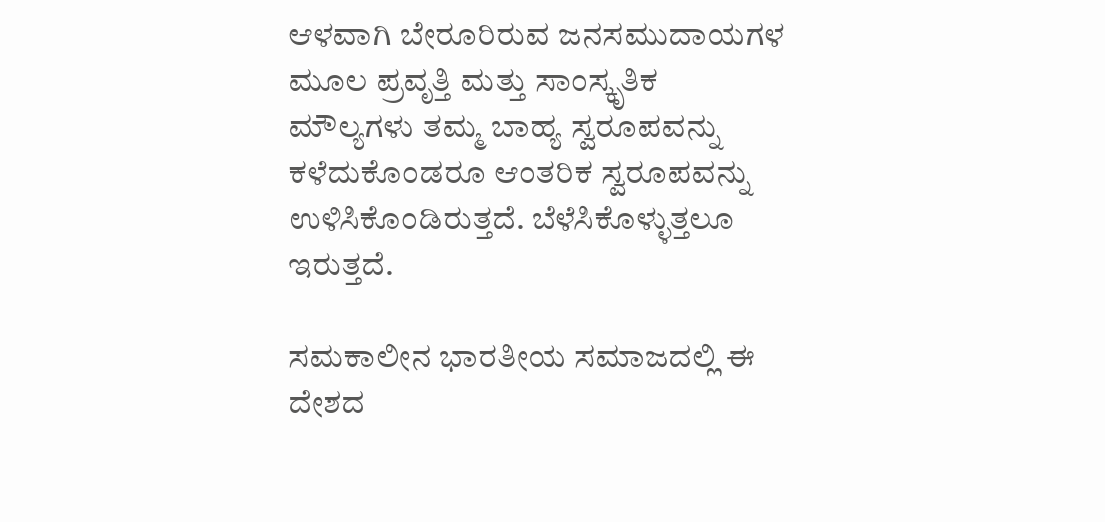ಆಳವಾಗಿ ಬೇರೂರಿರುವ ಜನಸಮುದಾಯಗಳ ಮೂಲ ಪ್ರವೃತ್ತಿ ಮತ್ತು ಸಾಂಸ್ಕೃತಿಕ ಮೌಲ್ಯಗಳು ತಮ್ಮ ಬಾಹ್ಯ ಸ್ವರೂಪವನ್ನು ಕಳೆದುಕೊಂಡರೂ ಆಂತರಿಕ ಸ್ವರೂಪವನ್ನು ಉಳಿಸಿಕೊಂಡಿರುತ್ತದೆ. ಬೆಳೆಸಿಕೊಳ್ಳುತ್ತಲೂ ಇರುತ್ತದೆ.

ಸಮಕಾಲೀನ ಭಾರತೀಯ ಸಮಾಜದಲ್ಲಿ ಈ ದೇಶದ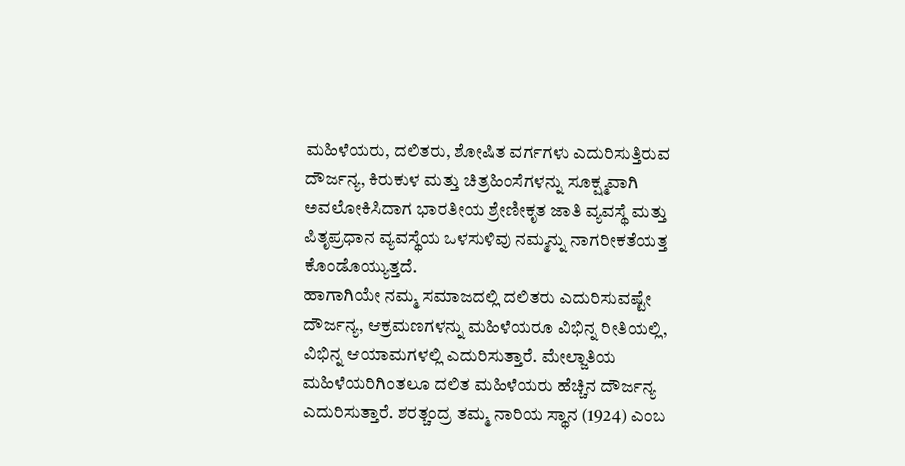ಮಹಿಳೆಯರು, ದಲಿತರು, ಶೋಷಿತ ವರ್ಗಗಳು ಎದುರಿಸುತ್ತಿರುವ ದೌರ್ಜನ್ಯ, ಕಿರುಕುಳ ಮತ್ತು ಚಿತ್ರಹಿಂಸೆಗಳನ್ನು ಸೂಕ್ಷ್ಮವಾಗಿ ಅವಲೋಕಿಸಿದಾಗ ಭಾರತೀಯ ಶ್ರೇಣೀಕೃತ ಜಾತಿ ವ್ಯವಸ್ಥೆ ಮತ್ತು ಪಿತೃಪ್ರಧಾನ ವ್ಯವಸ್ಥೆಯ ಒಳಸುಳಿವು ನಮ್ಮನ್ನು ನಾಗರೀಕತೆಯತ್ತ ಕೊಂಡೊಯ್ಯುತ್ತದೆ.
ಹಾಗಾಗಿಯೇ ನಮ್ಮ ಸಮಾಜದಲ್ಲಿ ದಲಿತರು ಎದುರಿಸುವಷ್ಟೇ ದೌರ್ಜನ್ಯ, ಆಕ್ರಮಣಗಳನ್ನು ಮಹಿಳೆಯರೂ ವಿಭಿನ್ನ ರೀತಿಯಲ್ಲಿ, ವಿಭಿನ್ನ ಆಯಾಮಗಳಲ್ಲಿ ಎದುರಿಸುತ್ತಾರೆ. ಮೇಲ್ಜಾತಿಯ ಮಹಿಳೆಯರಿಗಿಂತಲೂ ದಲಿತ ಮಹಿಳೆಯರು ಹೆಚ್ಚಿನ ದೌರ್ಜನ್ಯ ಎದುರಿಸುತ್ತಾರೆ. ಶರತ್ಚಂದ್ರ ತಮ್ಮ ನಾರಿಯ ಸ್ಥಾನ (1924) ಎಂಬ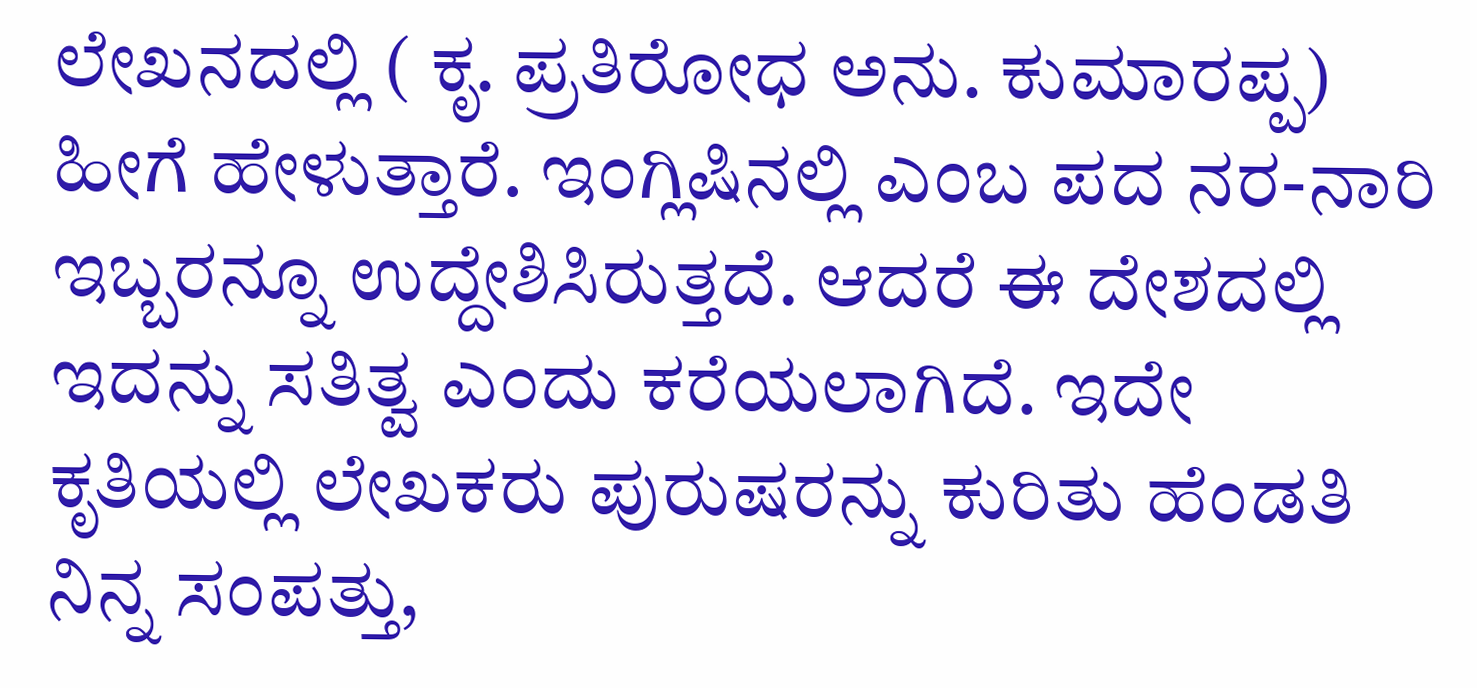ಲೇಖನದಲ್ಲಿ ( ಕೃ. ಪ್ರತಿರೋಧ ಅನು. ಕುಮಾರಪ್ಪ) ಹೀಗೆ ಹೇಳುತ್ತಾರೆ. ಇಂಗ್ಲಿಷಿನಲ್ಲಿ ಎಂಬ ಪದ ನರ-ನಾರಿ ಇಬ್ಬರನ್ನೂ ಉದ್ದೇಶಿಸಿರುತ್ತದೆ. ಆದರೆ ಈ ದೇಶದಲ್ಲಿ ಇದನ್ನು ಸತಿತ್ವ ಎಂದು ಕರೆಯಲಾಗಿದೆ. ಇದೇ ಕೃತಿಯಲ್ಲಿ ಲೇಖಕರು ಪುರುಷರನ್ನು ಕುರಿತು ಹೆಂಡತಿ ನಿನ್ನ ಸಂಪತ್ತು,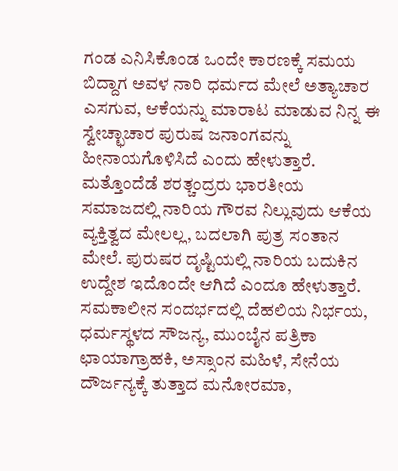ಗಂಡ ಎನಿಸಿಕೊಂಡ ಒಂದೇ ಕಾರಣಕ್ಕೆ ಸಮಯ ಬಿದ್ದಾಗ ಅವಳ ನಾರಿ ಧರ್ಮದ ಮೇಲೆ ಅತ್ಯಾಚಾರ ಎಸಗುವ, ಆಕೆಯನ್ನು ಮಾರಾಟ ಮಾಡುವ ನಿನ್ನ ಈ ಸ್ವೇಚ್ಛಾಚಾರ ಪುರುಷ ಜನಾಂಗವನ್ನು ಹೀನಾಯಗೊಳಿಸಿದೆ ಎಂದು ಹೇಳುತ್ತಾರೆ. ಮತ್ತೊಂದೆಡೆ ಶರತ್ಚಂದ್ರರು ಭಾರತೀಯ ಸಮಾಜದಲ್ಲಿ ನಾರಿಯ ಗೌರವ ನಿಲ್ಲುವುದು ಆಕೆಯ ವ್ಯಕ್ತಿತ್ವದ ಮೇಲಲ್ಲ, ಬದಲಾಗಿ ಪುತ್ರ ಸಂತಾನ ಮೇಲೆ. ಪುರುಷರ ದೃಷ್ಟಿಯಲ್ಲಿ ನಾರಿಯ ಬದುಕಿನ ಉದ್ದೇಶ ಇದೊಂದೇ ಆಗಿದೆ ಎಂದೂ ಹೇಳುತ್ತಾರೆ.
ಸಮಕಾಲೀನ ಸಂದರ್ಭದಲ್ಲಿ ದೆಹಲಿಯ ನಿರ್ಭಯ, ಧರ್ಮಸ್ಥಳದ ಸೌಜನ್ಯ, ಮುಂಬೈನ ಪತ್ರಿಕಾ ಛಾಯಾಗ್ರಾಹಕಿ, ಅಸ್ಸಾಂನ ಮಹಿಳೆ, ಸೇನೆಯ ದೌರ್ಜನ್ಯಕ್ಕೆ ತುತ್ತಾದ ಮನೋರಮಾ,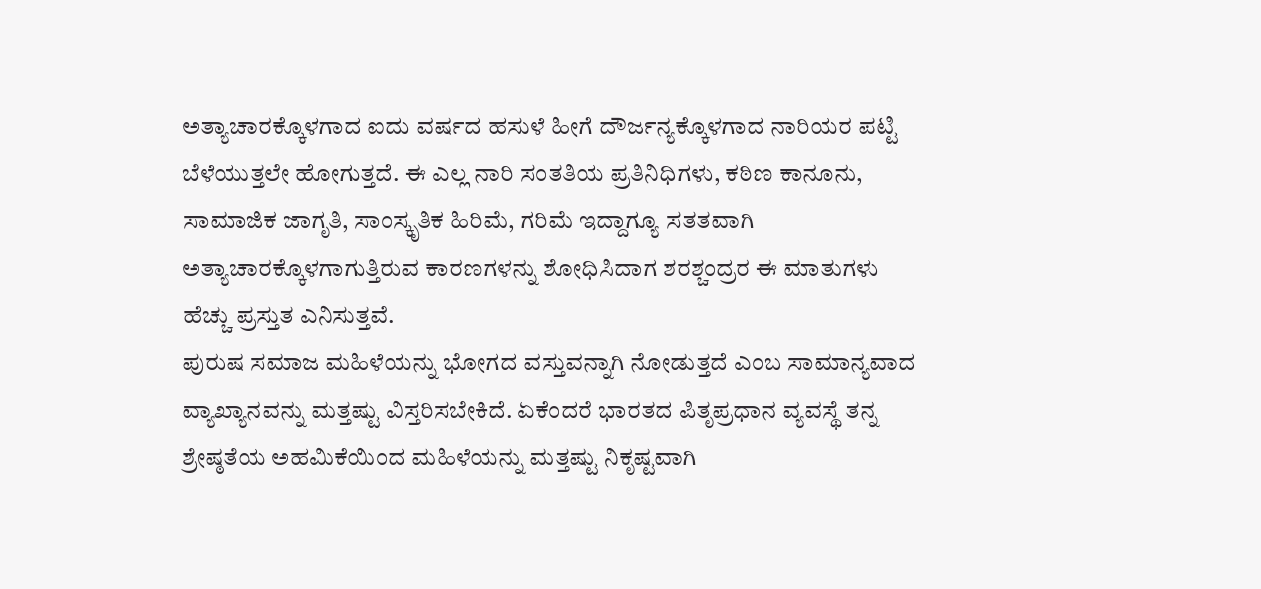ಅತ್ಯಾಚಾರಕ್ಕೊಳಗಾದ ಐದು ವರ್ಷದ ಹಸುಳೆ ಹೀಗೆ ದೌರ್ಜನ್ಯಕ್ಕೊಳಗಾದ ನಾರಿಯರ ಪಟ್ಟಿ ಬೆಳೆಯುತ್ತಲೇ ಹೋಗುತ್ತದೆ. ಈ ಎಲ್ಲ ನಾರಿ ಸಂತತಿಯ ಪ್ರತಿನಿಧಿಗಳು, ಕಠಿಣ ಕಾನೂನು, ಸಾಮಾಜಿಕ ಜಾಗೃತಿ, ಸಾಂಸ್ಕೃತಿಕ ಹಿರಿಮೆ, ಗರಿಮೆ ಇದ್ದಾಗ್ಯೂ ಸತತವಾಗಿ ಅತ್ಯಾಚಾರಕ್ಕೊಳಗಾಗುತ್ತಿರುವ ಕಾರಣಗಳನ್ನು ಶೋಧಿಸಿದಾಗ ಶರಶ್ಚಂದ್ರರ ಈ ಮಾತುಗಳು ಹೆಚ್ಚು ಪ್ರಸ್ತುತ ಎನಿಸುತ್ತವೆ.
ಪುರುಷ ಸಮಾಜ ಮಹಿಳೆಯನ್ನು ಭೋಗದ ವಸ್ತುವನ್ನಾಗಿ ನೋಡುತ್ತದೆ ಎಂಬ ಸಾಮಾನ್ಯವಾದ ವ್ಯಾಖ್ಯಾನವನ್ನು ಮತ್ತಷ್ಟು ವಿಸ್ತರಿಸಬೇಕಿದೆ. ಏಕೆಂದರೆ ಭಾರತದ ಪಿತೃಪ್ರಧಾನ ವ್ಯವಸ್ಥೆ ತನ್ನ ಶ್ರೇಷ್ಠತೆಯ ಅಹಮಿಕೆಯಿಂದ ಮಹಿಳೆಯನ್ನು ಮತ್ತಷ್ಟು ನಿಕೃಷ್ಟವಾಗಿ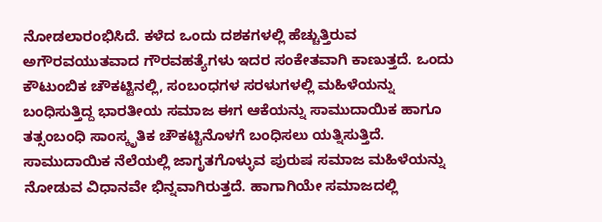ನೋಡಲಾರಂಭಿಸಿದೆ. ಕಳೆದ ಒಂದು ದಶಕಗಳಲ್ಲಿ ಹೆಚ್ಚುತ್ತಿರುವ ಅಗೌರವಯುತವಾದ ಗೌರವಹತ್ಯೆಗಳು ಇದರ ಸಂಕೇತವಾಗಿ ಕಾಣುತ್ತದೆ. ಒಂದು ಕೌಟುಂಬಿಕ ಚೌಕಟ್ಟಿನಲ್ಲಿ, ಸಂಬಂಧಗಳ ಸರಳುಗಳಲ್ಲಿ ಮಹಿಳೆಯನ್ನು ಬಂಧಿಸುತ್ತಿದ್ದ ಭಾರತೀಯ ಸಮಾಜ ಈಗ ಆಕೆಯನ್ನು ಸಾಮುದಾಯಿಕ ಹಾಗೂ ತತ್ಸಂಬಂಧಿ ಸಾಂಸ್ಕೃತಿಕ ಚೌಕಟ್ಟಿನೊಳಗೆ ಬಂಧಿಸಲು ಯತ್ನಿಸುತ್ತಿದೆ. ಸಾಮುದಾಯಿಕ ನೆಲೆಯಲ್ಲಿ ಜಾಗೃತಗೊಳ್ಳುವ ಪುರುಷ ಸಮಾಜ ಮಹಿಳೆಯನ್ನು ನೋಡುವ ವಿಧಾನವೇ ಭಿನ್ನವಾಗಿರುತ್ತದೆ. ಹಾಗಾಗಿಯೇ ಸಮಾಜದಲ್ಲಿ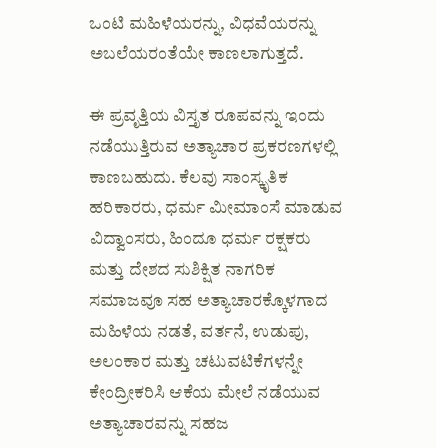ಒಂಟಿ ಮಹಿಳೆಯರನ್ನು, ವಿಧವೆಯರನ್ನು ಅಬಲೆಯರಂತೆಯೇ ಕಾಣಲಾಗುತ್ತದೆ.

ಈ ಪ್ರವೃತ್ತಿಯ ವಿಸ್ತೃತ ರೂಪವನ್ನು ಇಂದು ನಡೆಯುತ್ತಿರುವ ಅತ್ಯಾಚಾರ ಪ್ರಕರಣಗಳಲ್ಲಿ ಕಾಣಬಹುದು. ಕೆಲವು ಸಾಂಸ್ಕೃತಿಕ ಹರಿಕಾರರು, ಧರ್ಮ ಮೀಮಾಂಸೆ ಮಾಡುವ ವಿದ್ವಾಂಸರು, ಹಿಂದೂ ಧರ್ಮ ರಕ್ಷಕರು ಮತ್ತು ದೇಶದ ಸುಶಿಕ್ಷಿತ ನಾಗರಿಕ ಸಮಾಜವೂ ಸಹ ಅತ್ಯಾಚಾರಕ್ಕೊಳಗಾದ ಮಹಿಳೆಯ ನಡತೆ, ವರ್ತನೆ, ಉಡುಪು, ಅಲಂಕಾರ ಮತ್ತು ಚಟುವಟಿಕೆಗಳನ್ನೇ ಕೇಂದ್ರೀಕರಿಸಿ ಆಕೆಯ ಮೇಲೆ ನಡೆಯುವ ಅತ್ಯಾಚಾರವನ್ನು ಸಹಜ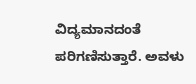ವಿದ್ಯಮಾನದಂತೆ ಪರಿಗಣಿಸುತ್ತಾರೆ. ಅವಳು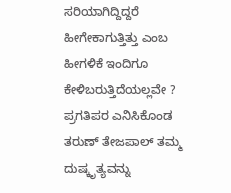ಸರಿಯಾಗಿದ್ದಿದ್ದರೆ ಹೀಗೇಕಾಗುತ್ತಿತ್ತು ಎಂಬ ಹೀಗಳಿಕೆ ಇಂದಿಗೂ ಕೇಳಿಬರುತ್ತಿದೆಯಲ್ಲವೇ ? ಪ್ರಗತಿಪರ ಎನಿಸಿಕೊಂಡ ತರುಣ್ ತೇಜಪಾಲ್ ತಮ್ಮ ದುಷ್ಕೃತ್ಯವನ್ನು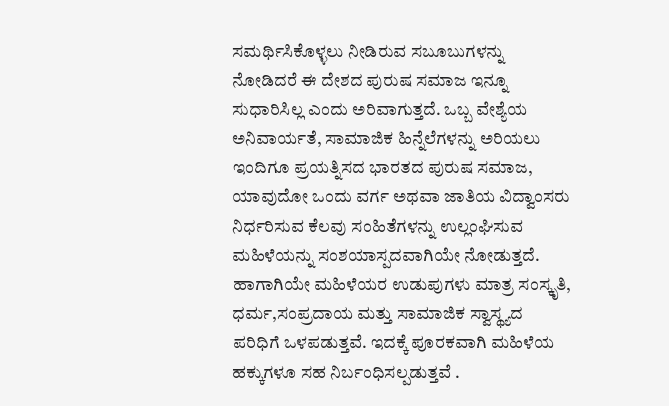ಸಮರ್ಥಿಸಿಕೊಳ್ಳಲು ನೀಡಿರುವ ಸಬೂಬುಗಳನ್ನು ನೋಡಿದರೆ ಈ ದೇಶದ ಪುರುಷ ಸಮಾಜ ಇನ್ನೂ ಸುಧಾರಿಸಿಲ್ಲ ಎಂದು ಅರಿವಾಗುತ್ತದೆ. ಒಬ್ಬ ವೇಶ್ಯೆಯ ಅನಿವಾರ್ಯತೆ, ಸಾಮಾಜಿಕ ಹಿನ್ನೆಲೆಗಳನ್ನು ಅರಿಯಲು ಇಂದಿಗೂ ಪ್ರಯತ್ನಿಸದ ಭಾರತದ ಪುರುಷ ಸಮಾಜ, ಯಾವುದೋ ಒಂದು ವರ್ಗ ಅಥವಾ ಜಾತಿಯ ವಿದ್ವಾಂಸರು ನಿರ್ಧರಿಸುವ ಕೆಲವು ಸಂಹಿತೆಗಳನ್ನು ಉಲ್ಲಂಘಿಸುವ ಮಹಿಳೆಯನ್ನು ಸಂಶಯಾಸ್ಪದವಾಗಿಯೇ ನೋಡುತ್ತದೆ. ಹಾಗಾಗಿಯೇ ಮಹಿಳೆಯರ ಉಡುಪುಗಳು ಮಾತ್ರ ಸಂಸ್ಕೃತಿ, ಧರ್ಮ,ಸಂಪ್ರದಾಯ ಮತ್ತು ಸಾಮಾಜಿಕ ಸ್ವಾಸ್ಥ್ಯದ ಪರಿಧಿಗೆ ಒಳಪಡುತ್ತವೆ. ಇದಕ್ಕೆ ಪೂರಕವಾಗಿ ಮಹಿಳೆಯ ಹಕ್ಕುಗಳೂ ಸಹ ನಿರ್ಬಂಧಿಸಲ್ಪಡುತ್ತವೆ .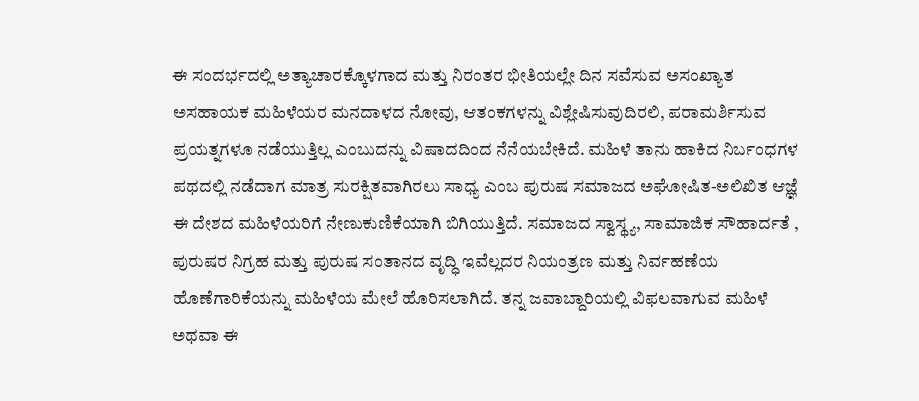ಈ ಸಂದರ್ಭದಲ್ಲಿ ಅತ್ಯಾಚಾರಕ್ಕೊಳಗಾದ ಮತ್ತು ನಿರಂತರ ಭೀತಿಯಲ್ಲೇ ದಿನ ಸವೆಸುವ ಅಸಂಖ್ಯಾತ ಅಸಹಾಯಕ ಮಹಿಳೆಯರ ಮನದಾಳದ ನೋವು, ಆತಂಕಗಳನ್ನು ವಿಶ್ಲೇಷಿಸುವುದಿರಲಿ, ಪರಾಮರ್ಶಿಸುವ ಪ್ರಯತ್ನಗಳೂ ನಡೆಯುತ್ತಿಲ್ಲ ಎಂಬುದನ್ನು ವಿಷಾದದಿಂದ ನೆನೆಯಬೇಕಿದೆ. ಮಹಿಳೆ ತಾನು ಹಾಕಿದ ನಿರ್ಬಂಧಗಳ ಪಥದಲ್ಲಿ ನಡೆದಾಗ ಮಾತ್ರ ಸುರಕ್ಷಿತವಾಗಿರಲು ಸಾಧ್ಯ ಎಂಬ ಪುರುಷ ಸಮಾಜದ ಅಘೋಷಿತ-ಅಲಿಖಿತ ಆಜ್ಞೆ ಈ ದೇಶದ ಮಹಿಳೆಯರಿಗೆ ನೇಣುಕುಣಿಕೆಯಾಗಿ ಬಿಗಿಯುತ್ತಿದೆ. ಸಮಾಜದ ಸ್ವಾಸ್ಥ್ಯ, ಸಾಮಾಜಿಕ ಸೌಹಾರ್ದತೆ , ಪುರುಷರ ನಿಗ್ರಹ ಮತ್ತು ಪುರುಷ ಸಂತಾನದ ವೃದ್ಧಿ ಇವೆಲ್ಲದರ ನಿಯಂತ್ರಣ ಮತ್ತು ನಿರ್ವಹಣೆಯ ಹೊಣೆಗಾರಿಕೆಯನ್ನು ಮಹಿಳೆಯ ಮೇಲೆ ಹೊರಿಸಲಾಗಿದೆ. ತನ್ನ ಜವಾಬ್ದಾರಿಯಲ್ಲಿ ವಿಫಲವಾಗುವ ಮಹಿಳೆ ಅಥವಾ ಈ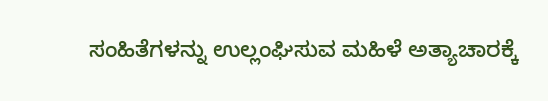ಸಂಹಿತೆಗಳನ್ನು ಉಲ್ಲಂಘಿಸುವ ಮಹಿಳೆ ಅತ್ಯಾಚಾರಕ್ಕೆ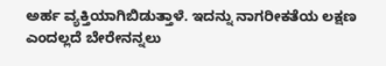ಅರ್ಹ ವ್ಯಕ್ತಿಯಾಗಿಬಿಡುತ್ತಾಳೆ. ಇದನ್ನು ನಾಗರೀಕತೆಯ ಲಕ್ಷಣ ಎಂದಲ್ಲದೆ ಬೇರೇನನ್ನಲು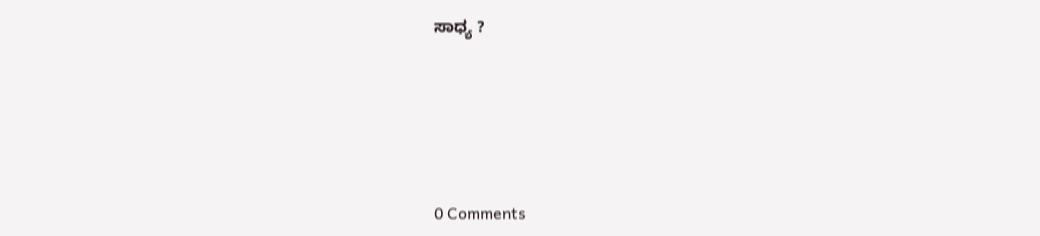ಸಾಧ್ಯ ?






0 Comments